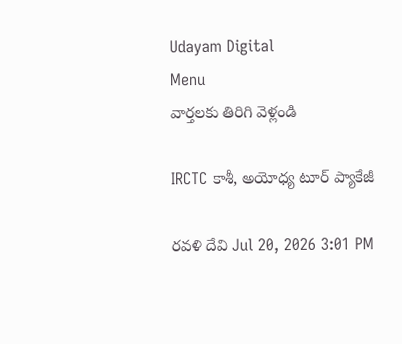Udayam Digital
Menu
వార్తలకు తిరిగి వెళ్లండి

IRCTC కాశీ, అయోధ్య టూర్ ప్యాకేజీ

రవళి దేవి Jul 20, 2026 3:01 PM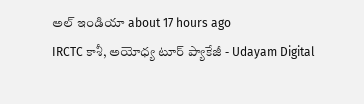అల్ ఇండియా about 17 hours ago
IRCTC కాశీ, అయోధ్య టూర్ ప్యాకేజీ - Udayam Digital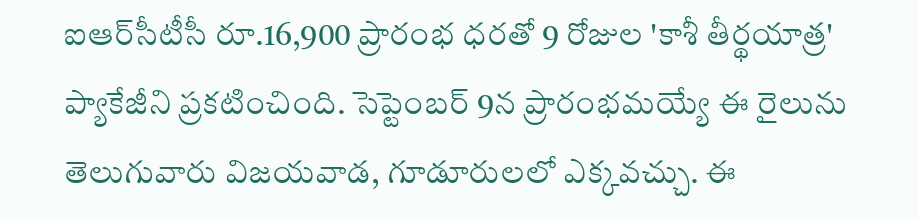ఐఆర్‌సీటీసీ రూ.16,900 ప్రారంభ ధరతో 9 రోజుల 'కాశీ తీర్థయాత్ర' ప్యాకేజీని ప్రకటించింది. సెప్టెంబర్ 9న ప్రారంభమయ్యే ఈ రైలును తెలుగువారు విజయవాడ, గూడూరులలో ఎక్కవచ్చు. ఈ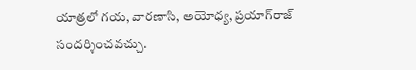యాత్రలో గయ, వారణాసి, అయోధ్య, ప్రయాగ్‌రాజ్ సందర్శించవచ్చు.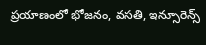ప్రయాణంలో భోజనం, వసతి, ఇన్సూరెన్స్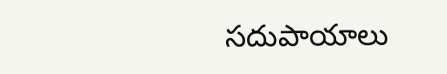సదుపాయాలు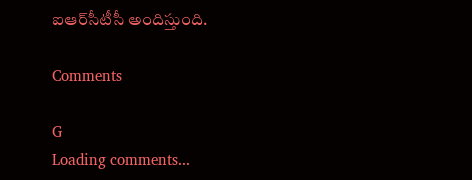ఐఆర్‌సీటీసీ అందిస్తుంది.

Comments

G
Loading comments...